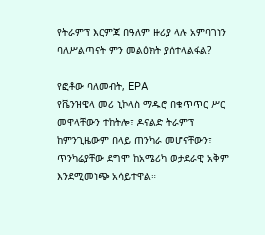የትራምፕ እርምጃ በዓለም ዙሪያ ላሉ አምባገነን ባለሥልጣናት ምን መልዕክት ያሰተላልፋል?

የፎቶው ባለመብት, EPA
የቬንዝዌላ መሪ ኒኮላስ ማዱሮ በቁጥጥር ሥር መዋላቸውን ተከትሎ፣ ዶናልድ ትራምፕ ከምንጊዜውም በላይ ጠንካራ መሆናቸውን፣ ጥንካሬያቸው ደግሞ ከአሜሪካ ወታደራዊ አቅም እንደሚመነጭ አሳይተዋል።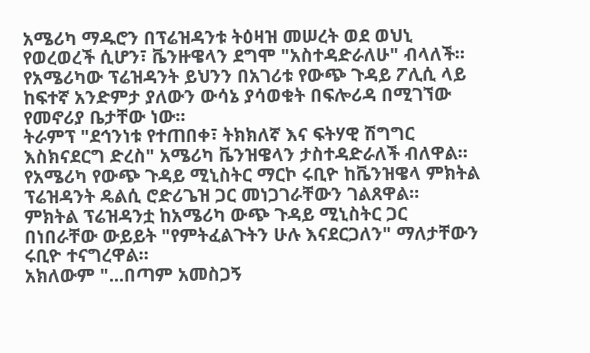አሜሪካ ማዱሮን በፕሬዝዳንቱ ትዕዛዝ መሠረት ወደ ወህኒ የወረወረች ሲሆን፣ ቬንዙዌላን ደግሞ "አስተዳድራለሁ" ብላለች።
የአሜሪካው ፕሬዝዳንት ይህንን በአገሪቱ የውጭ ጉዳይ ፖሊሲ ላይ ከፍተኛ አንድምታ ያለውን ውሳኔ ያሳወቁት በፍሎሪዳ በሚገኘው የመኖሪያ ቤታቸው ነው።
ትራምፕ "ደኅንነቱ የተጠበቀ፣ ትክክለኛ እና ፍትሃዊ ሽግግር እስክናደርግ ድረስ" አሜሪካ ቬንዝዌላን ታስተዳድራለች ብለዋል።
የአሜሪካ የውጭ ጉዳይ ሚኒስትር ማርኮ ሩቢዮ ከቬንዝዌላ ምክትል ፕሬዝዳንት ዴልሲ ሮድሪጌዝ ጋር መነጋገራቸውን ገልጸዋል።
ምክትል ፕሬዝዳንቷ ከአሜሪካ ውጭ ጉዳይ ሚኒስትር ጋር በነበራቸው ውይይት "የምትፈልጉትን ሁሉ እናደርጋለን" ማለታቸውን ሩቢዮ ተናግረዋል።
አክለውም "...በጣም አመስጋኝ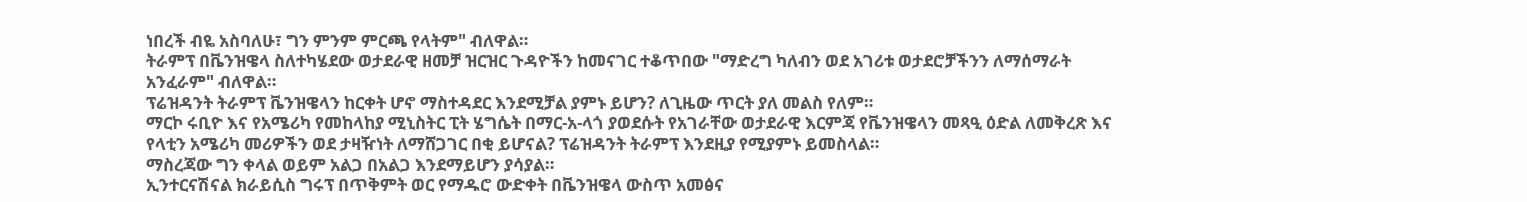ነበረች ብዬ አስባለሁ፣ ግን ምንም ምርጫ የላትም" ብለዋል።
ትራምፕ በቬንዝዌላ ስለተካሄደው ወታደራዊ ዘመቻ ዝርዝር ጉዳዮችን ከመናገር ተቆጥበው "ማድረግ ካለብን ወደ አገሪቱ ወታደሮቻችንን ለማሰማራት አንፈራም" ብለዋል።
ፕሬዝዳንት ትራምፕ ቬንዝዌላን ከርቀት ሆኖ ማስተዳደር እንደሚቻል ያምኑ ይሆን? ለጊዜው ጥርት ያለ መልስ የለም።
ማርኮ ሩቢዮ እና የአሜሪካ የመከላከያ ሚኒስትር ፒት ሄግሴት በማር-አ-ላጎ ያወደሱት የአገራቸው ወታደራዊ እርምጃ የቬንዝዌላን መጻዒ ዕድል ለመቅረጽ እና የላቲን አሜሪካ መሪዎችን ወደ ታዛዥነት ለማሸጋገር በቂ ይሆናል? ፕሬዝዳንት ትራምፕ እንደዚያ የሚያምኑ ይመስላል።
ማስረጃው ግን ቀላል ወይም አልጋ በአልጋ እንደማይሆን ያሳያል።
ኢንተርናሽናል ክራይሲስ ግሩፕ በጥቅምት ወር የማዱሮ ውድቀት በቬንዝዌላ ውስጥ አመፅና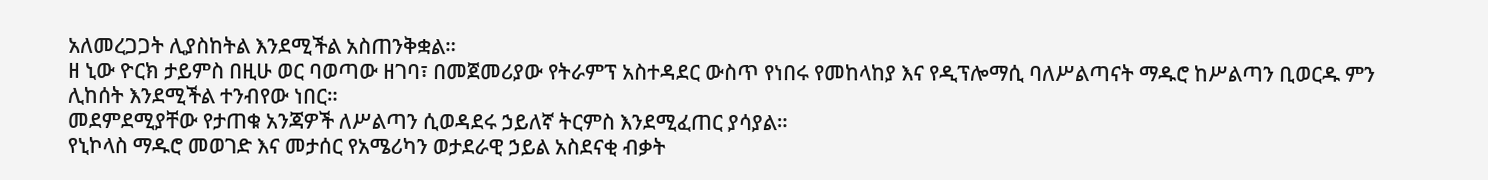አለመረጋጋት ሊያስከትል እንደሚችል አስጠንቅቋል።
ዘ ኒው ዮርክ ታይምስ በዚሁ ወር ባወጣው ዘገባ፣ በመጀመሪያው የትራምፕ አስተዳደር ውስጥ የነበሩ የመከላከያ እና የዲፕሎማሲ ባለሥልጣናት ማዱሮ ከሥልጣን ቢወርዱ ምን ሊከሰት እንደሚችል ተንብየው ነበር።
መደምደሚያቸው የታጠቁ አንጃዎች ለሥልጣን ሲወዳደሩ ኃይለኛ ትርምስ እንደሚፈጠር ያሳያል።
የኒኮላስ ማዱሮ መወገድ እና መታሰር የአሜሪካን ወታደራዊ ኃይል አስደናቂ ብቃት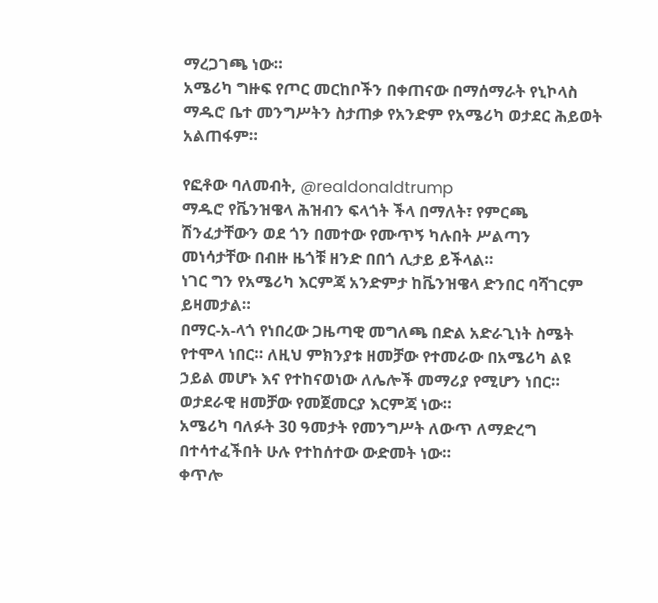ማረጋገጫ ነው።
አሜሪካ ግዙፍ የጦር መርከቦችን በቀጠናው በማሰማራት የኒኮላስ ማዱሮ ቤተ መንግሥትን ስታጠቃ የአንድም የአሜሪካ ወታደር ሕይወት አልጠፋም።

የፎቶው ባለመብት, @realdonaldtrump
ማዱሮ የቬንዝዌላ ሕዝብን ፍላጎት ችላ በማለት፣ የምርጫ ሽንፈታቸውን ወደ ጎን በመተው የሙጥኝ ካሉበት ሥልጣን መነሳታቸው በብዙ ዜጎቹ ዘንድ በበጎ ሊታይ ይችላል።
ነገር ግን የአሜሪካ እርምጃ አንድምታ ከቬንዝዌላ ድንበር ባሻገርም ይዛመታል።
በማር-አ-ላጎ የነበረው ጋዜጣዊ መግለጫ በድል አድራጊነት ስሜት የተሞላ ነበር። ለዚህ ምክንያቱ ዘመቻው የተመራው በአሜሪካ ልዩ ኃይል መሆኑ እና የተከናወነው ለሌሎች መማሪያ የሚሆን ነበር።
ወታደራዊ ዘመቻው የመጀመርያ እርምጃ ነው።
አሜሪካ ባለፉት 30 ዓመታት የመንግሥት ለውጥ ለማድረግ በተሳተፈችበት ሁሉ የተከሰተው ውድመት ነው።
ቀጥሎ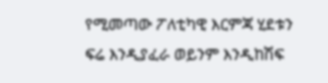የሚመጣው ፖለቲካዊ እርምጃ ሂደቱን ፍሬ እንዲያፈራ ወይንም እንዲከሽፍ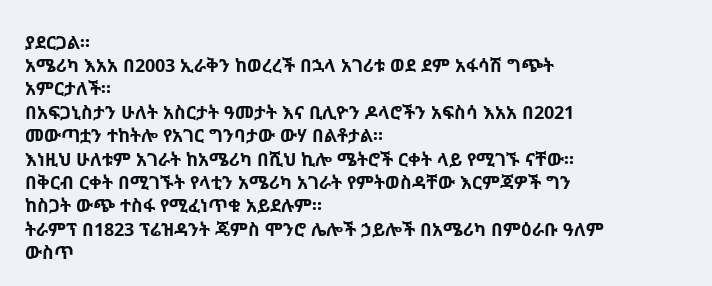ያደርጋል።
አሜሪካ እአአ በ2003 ኢራቅን ከወረረች በኋላ አገሪቱ ወደ ደም አፋሳሽ ግጭት አምርታለች።
በአፍጋኒስታን ሁለት አስርታት ዓመታት እና ቢሊዮን ዶላሮችን አፍስሳ እአአ በ2021 መውጣቷን ተከትሎ የአገር ግንባታው ውሃ በልቶታል።
እነዚህ ሁለቱም አገራት ከአሜሪካ በሺህ ኪሎ ሜትሮች ርቀት ላይ የሚገኙ ናቸው።
በቅርብ ርቀት በሚገኙት የላቲን አሜሪካ አገራት የምትወስዳቸው እርምጃዎች ግን ከስጋት ውጭ ተስፋ የሚፈነጥቁ አይደሉም።
ትራምፕ በ1823 ፕሬዝዳንት ጄምስ ሞንሮ ሌሎች ኃይሎች በአሜሪካ በምዕራቡ ዓለም ውስጥ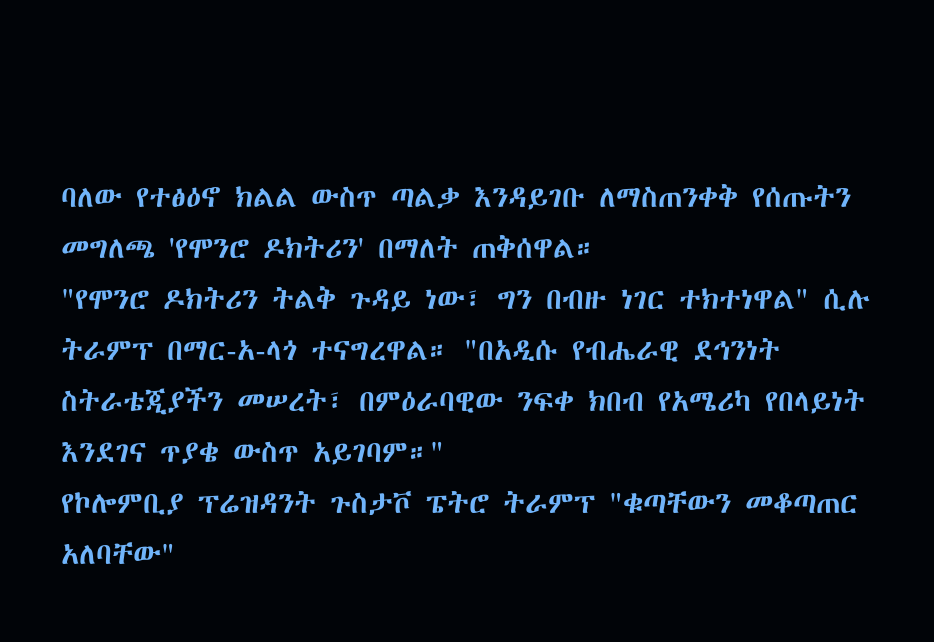ባለው የተፅዕኖ ክልል ውስጥ ጣልቃ እንዳይገቡ ለማስጠንቀቅ የሰጡትን መግለጫ 'የሞንሮ ዶክትሪን' በማለት ጠቅሰዋል።
"የሞንሮ ዶክትሪን ትልቅ ጉዳይ ነው፣ ግን በብዙ ነገር ተክተነዋል" ሲሉ ትራምፕ በማር-አ-ላጎ ተናግረዋል። "በአዲሱ የብሔራዊ ደኅንነት ስትራቴጂያችን መሠረት፣ በምዕራባዊው ንፍቀ ክበብ የአሜሪካ የበላይነት እንደገና ጥያቄ ውስጥ አይገባም።"
የኮሎምቢያ ፕሬዝዳንት ጉስታቮ ፔትሮ ትራምፕ "ቁጣቸውን መቆጣጠር አለባቸው"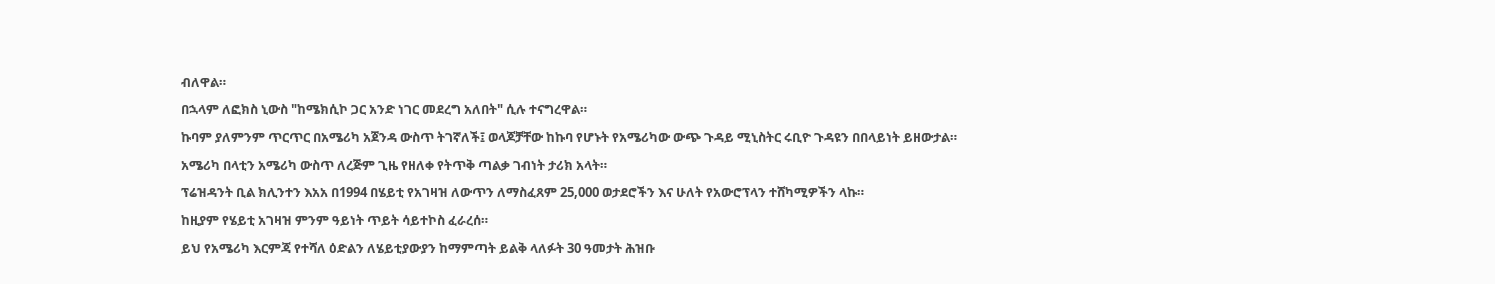ብለዋል።
በኋላም ለፎክስ ኒውስ "ከሜክሲኮ ጋር አንድ ነገር መደረግ አለበት" ሲሉ ተናግረዋል።
ኩባም ያለምንም ጥርጥር በአሜሪካ አጀንዳ ውስጥ ትገኛለች፤ ወላጆቻቸው ከኩባ የሆኑት የአሜሪካው ውጭ ጉዳይ ሚኒስትር ሩቢዮ ጉዳዩን በበላይነት ይዘውታል።
አሜሪካ በላቲን አሜሪካ ውስጥ ለረጅም ጊዜ የዘለቀ የትጥቅ ጣልቃ ገብነት ታሪክ አላት።
ፕሬዝዳንት ቢል ክሊንተን እአአ በ1994 በሄይቲ የአገዛዝ ለውጥን ለማስፈጸም 25,000 ወታደሮችን እና ሁለት የአውሮፕላን ተሸካሚዎችን ላኩ።
ከዚያም የሄይቲ አገዛዝ ምንም ዓይነት ጥይት ሳይተኮስ ፈራረሰ።
ይህ የአሜሪካ እርምጃ የተሻለ ዕድልን ለሄይቲያውያን ከማምጣት ይልቅ ላለፉት 30 ዓመታት ሕዝቡ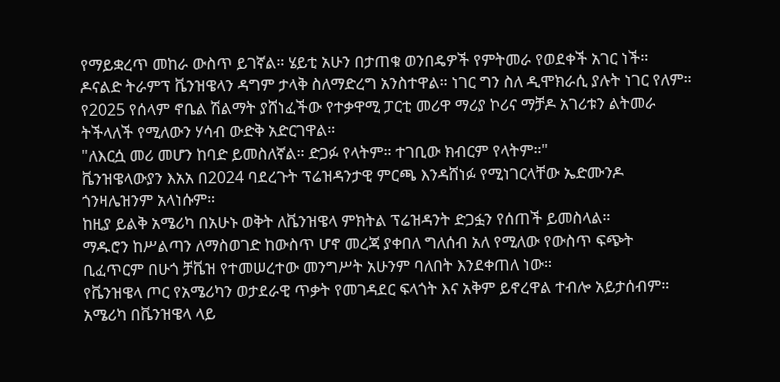የማይቋረጥ መከራ ውስጥ ይገኛል። ሄይቲ አሁን በታጠቁ ወንበዴዎች የምትመራ የወደቀች አገር ነች።
ዶናልድ ትራምፕ ቬንዝዌላን ዳግም ታላቅ ስለማድረግ አንስተዋል። ነገር ግን ስለ ዲሞክራሲ ያሉት ነገር የለም።
የ2025 የሰላም ኖቤል ሽልማት ያሸነፈችው የተቃዋሚ ፓርቲ መሪዋ ማሪያ ኮሪና ማቻዶ አገሪቱን ልትመራ ትችላለች የሚለውን ሃሳብ ውድቅ አድርገዋል።
"ለእርሷ መሪ መሆን ከባድ ይመስለኛል። ድጋፉ የላትም። ተገቢው ክብርም የላትም።"
ቬንዝዌላውያን እአአ በ2024 ባደረጉት ፕሬዝዳንታዊ ምርጫ እንዳሸነፉ የሚነገርላቸው ኤድሙንዶ ጎንዛሌዝንም አላነሱም።
ከዚያ ይልቅ አሜሪካ በአሁኑ ወቅት ለቬንዝዌላ ምክትል ፕሬዝዳንት ድጋፏን የሰጠች ይመስላል።
ማዱሮን ከሥልጣን ለማስወገድ ከውስጥ ሆኖ መረጃ ያቀበለ ግለሰብ አለ የሚለው የውስጥ ፍጭት ቢፈጥርም በሁጎ ቻቬዝ የተመሠረተው መንግሥት አሁንም ባለበት እንደቀጠለ ነው።
የቬንዝዌላ ጦር የአሜሪካን ወታደራዊ ጥቃት የመገዳደር ፍላጎት እና አቅም ይኖረዋል ተብሎ አይታሰብም።
አሜሪካ በቬንዝዌላ ላይ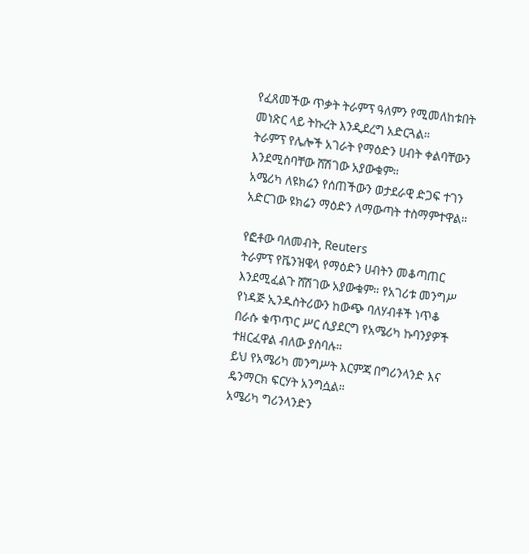የፈጸመችው ጥቃት ትራምፕ ዓለምን የሚመለከቱበት መነጽር ላይ ትኩረት እንዲደረግ አድርጓል።
ትራምፕ የሌሎች አገራት የማዕድን ሀብት ቀልባቸውን እንደሚስባቸው ሸሽገው አያውቁም።
አሜሪካ ለዩክሬን የሰጠችውን ወታደራዊ ድጋፍ ተገን አድርገው ዩክሬን ማዕድን ለማውጣት ተስማምተዋል።

የፎቶው ባለመብት, Reuters
ትራምፕ የቬንዝዌላ የማዕድን ሀብትን መቆጣጠር እንደሚፈልጉ ሸሽገው አያውቁም። የአገሪቱ መንግሥ የነዳጅ ኢንዱስትሪውን ከውጭ ባለሃብቶች ነጥቆ በራሱ ቁጥጥር ሥር ሲያደርግ የአሜሪካ ኩባንያዎች ተዘርፈዋል ብለው ያስባሉ።
ይህ የአሜሪካ መንግሥት እርምጃ በግሪንላንድ እና ዴንማርክ ፍርሃት አንግሷል።
አሜሪካ ግሪንላንድን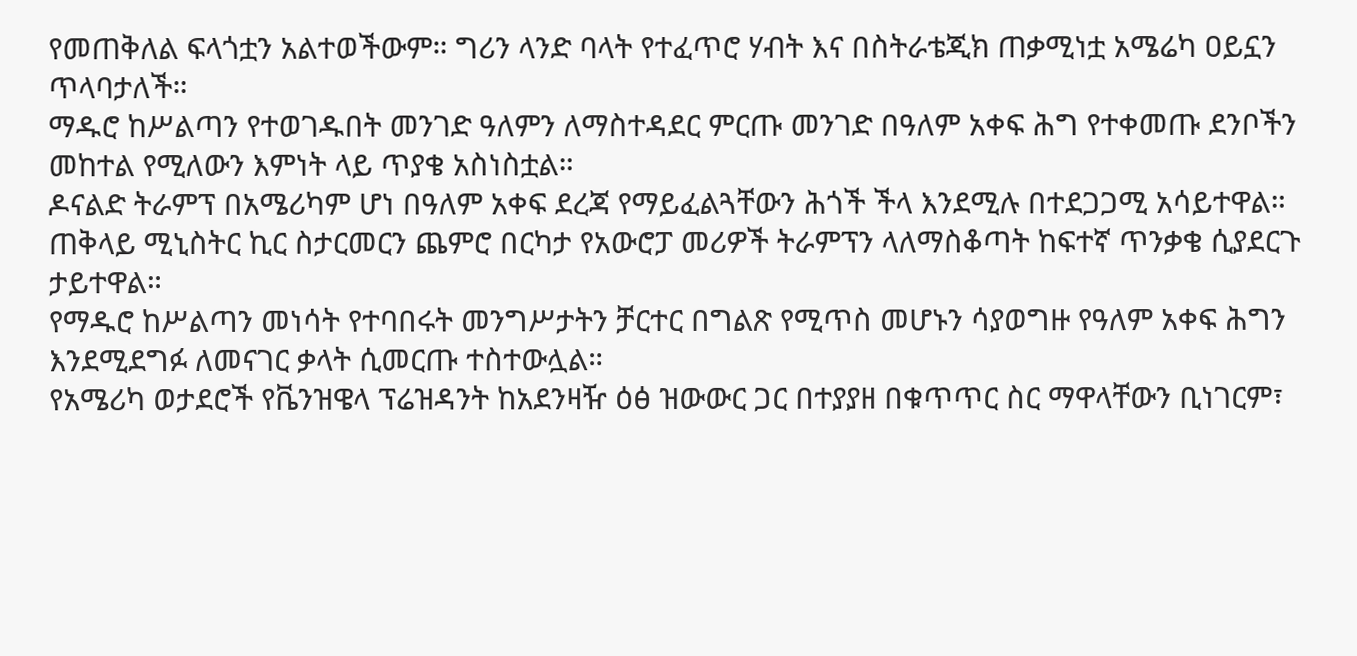የመጠቅለል ፍላጎቷን አልተወችውም። ግሪን ላንድ ባላት የተፈጥሮ ሃብት እና በስትራቴጂክ ጠቃሚነቷ አሜሬካ ዐይኗን ጥላባታለች።
ማዱሮ ከሥልጣን የተወገዱበት መንገድ ዓለምን ለማስተዳደር ምርጡ መንገድ በዓለም አቀፍ ሕግ የተቀመጡ ደንቦችን መከተል የሚለውን እምነት ላይ ጥያቄ አስነስቷል።
ዶናልድ ትራምፕ በአሜሪካም ሆነ በዓለም አቀፍ ደረጃ የማይፈልጓቸውን ሕጎች ችላ እንደሚሉ በተደጋጋሚ አሳይተዋል።
ጠቅላይ ሚኒስትር ኪር ስታርመርን ጨምሮ በርካታ የአውሮፓ መሪዎች ትራምፕን ላለማስቆጣት ከፍተኛ ጥንቃቄ ሲያደርጉ ታይተዋል።
የማዱሮ ከሥልጣን መነሳት የተባበሩት መንግሥታትን ቻርተር በግልጽ የሚጥስ መሆኑን ሳያወግዙ የዓለም አቀፍ ሕግን እንደሚደግፉ ለመናገር ቃላት ሲመርጡ ተስተውሏል።
የአሜሪካ ወታደሮች የቬንዝዌላ ፕሬዝዳንት ከአደንዛዥ ዕፅ ዝውውር ጋር በተያያዘ በቁጥጥር ስር ማዋላቸውን ቢነገርም፣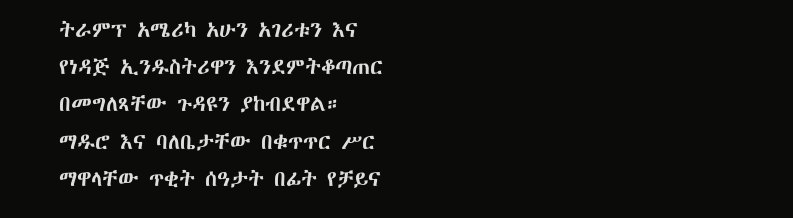ትራምፕ አሜሪካ አሁን አገሪቱን እና የነዳጅ ኢንዱስትሪዋን እንደምትቆጣጠር በመግለጻቸው ጉዳዩን ያከብደዋል።
ማዱሮ እና ባለቤታቸው በቁጥጥር ሥር ማዋላቸው ጥቂት ሰዓታት በፊት የቻይና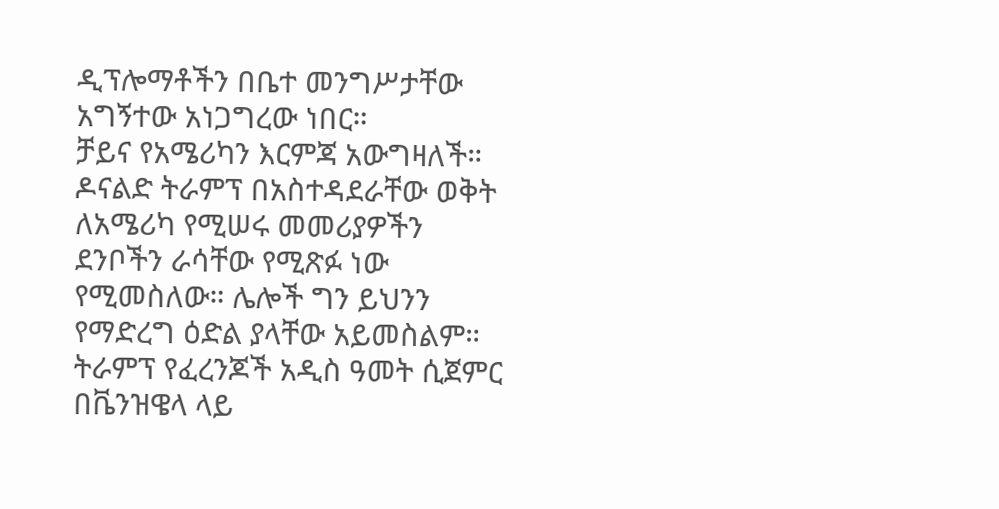ዲፕሎማቶችን በቤተ መንግሥታቸው አግኝተው አነጋግረው ነበር።
ቻይና የአሜሪካን እርምጃ አውግዛለች።
ዶናልድ ትራምፕ በአስተዳደራቸው ወቅት ለአሜሪካ የሚሠሩ መመሪያዎችን ደንቦችን ራሳቸው የሚጽፉ ነው የሚመስለው። ሌሎች ግን ይህንን የማድረግ ዕድል ያላቸው አይመስልም።
ትራምፕ የፈረንጆች አዲስ ዓመት ሲጀምር በቬንዝዌላ ላይ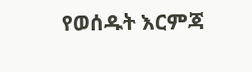የወሰዱት እርምጃ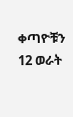ቀጣዮቹን 12 ወራት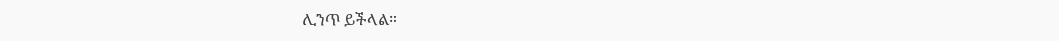ሊንጥ ይችላል።